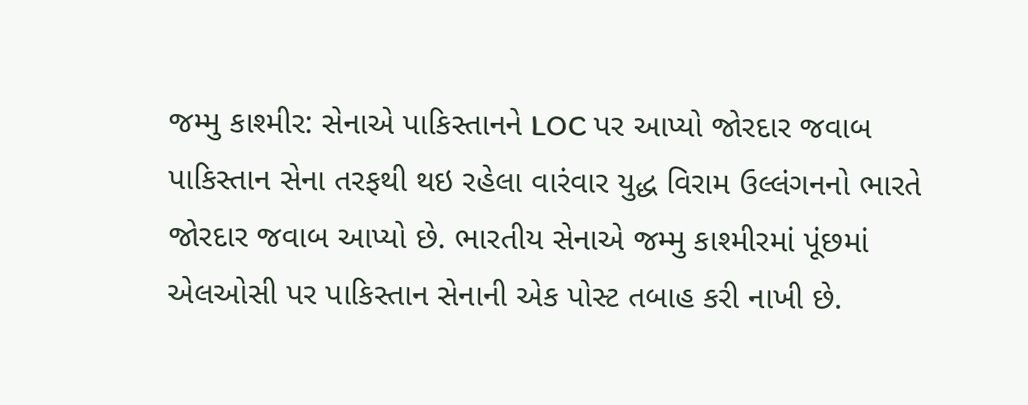જમ્મુ કાશ્મીર: સેનાએ પાકિસ્તાનને LOC પર આપ્યો જોરદાર જવાબ
પાકિસ્તાન સેના તરફથી થઇ રહેલા વારંવાર યુદ્ધ વિરામ ઉલ્લંગનનો ભારતે જોરદાર જવાબ આપ્યો છે. ભારતીય સેનાએ જમ્મુ કાશ્મીરમાં પૂંછમાં એલઓસી પર પાકિસ્તાન સેનાની એક પોસ્ટ તબાહ કરી નાખી છે.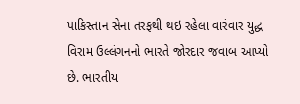પાકિસ્તાન સેના તરફથી થઇ રહેલા વારંવાર યુદ્ધ વિરામ ઉલ્લંગનનો ભારતે જોરદાર જવાબ આપ્યો છે. ભારતીય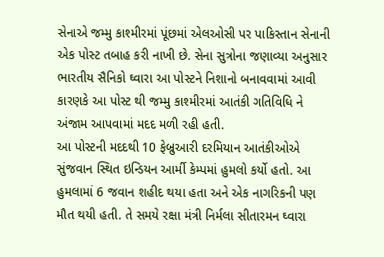સેનાએ જમ્મુ કાશ્મીરમાં પૂંછમાં એલઓસી પર પાકિસ્તાન સેનાની એક પોસ્ટ તબાહ કરી નાખી છે. સેના સુત્રોના જણાવ્યા અનુસાર ભારતીય સૈનિકો ઘ્વારા આ પોસ્ટને નિશાનો બનાવવામાં આવી કારણકે આ પોસ્ટ થી જમ્મુ કાશ્મીરમાં આતંકી ગતિવિધિ ને અંજામ આપવામાં મદદ મળી રહી હતી.
આ પોસ્ટની મદદથી 10 ફેબ્રુઆરી દરમિયાન આતંકીઓએ સુંજવાન સ્થિત ઇન્ડિયન આર્મી કેમ્પમાં હુમલો કર્યો હતો. આ હુમલામાં 6 જવાન શહીદ થયા હતા અને એક નાગરિકની પણ મૌત થયી હતી. તે સમયે રક્ષા મંત્રી નિર્મલા સીતારમન ઘ્વારા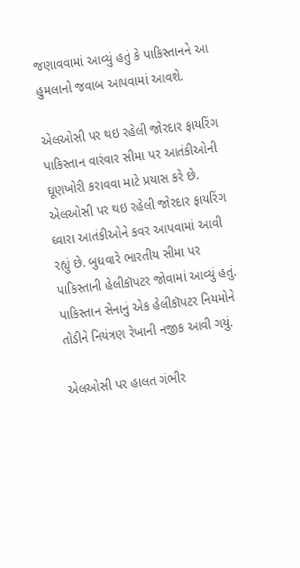જણાવવામાં આવ્યું હતું કે પાકિસ્તાનને આ હુમલાનો જવાબ આપવામાં આવશે.

એલઓસી પર થઇ રહેલી જોરદાર ફાયરિંગ
પાકિસ્તાન વારંવાર સીમા પર આતંકીઓની ઘૂણખોરી કરાવવા માટે પ્રયાસ કરે છે. એલઓસી પર થઇ રહેલી જોરદાર ફાયરિંગ ઘ્વારા આતંકીઓને કવર આપવામાં આવી રહ્યું છે. બુધવારે ભારતીય સીમા પર પાકિસ્તાની હેલીકૉપટર જોવામાં આવ્યું હતું. પાકિસ્તાન સેનાનું એક હેલીકૉપટર નિયમોને તોડીને નિયંત્રણ રેખાની નજીક આવી ગયું.

એલઓસી પર હાલત ગંભીર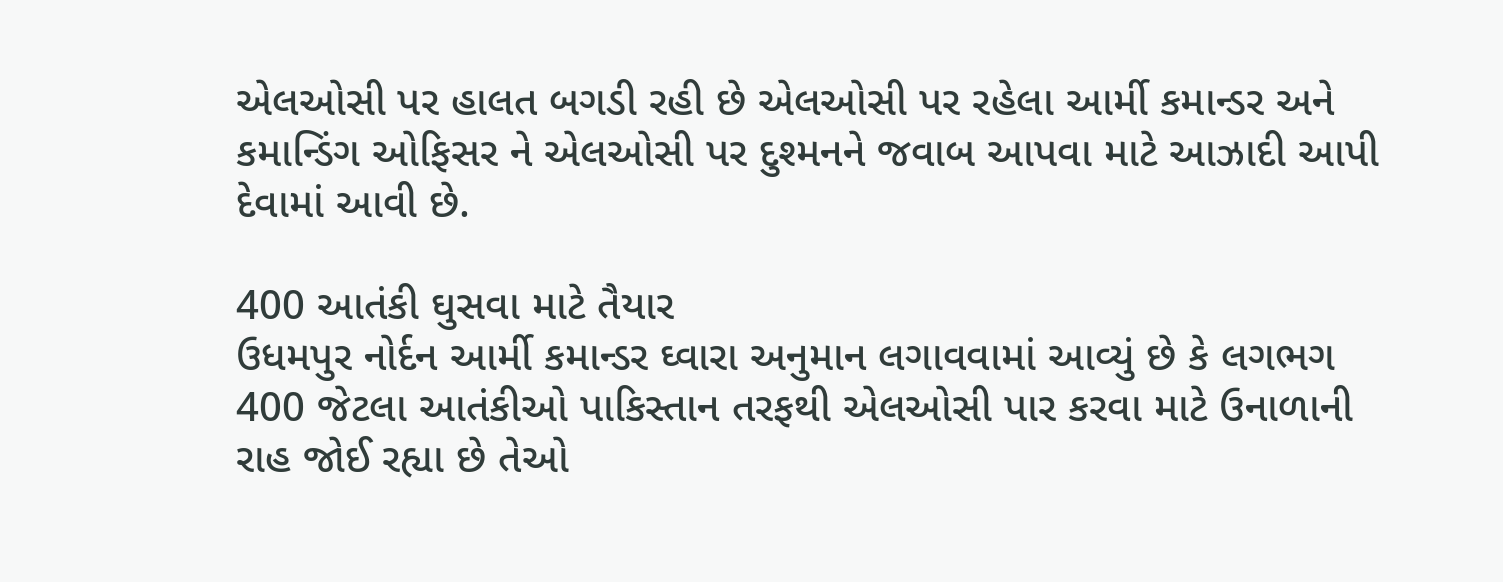એલઓસી પર હાલત બગડી રહી છે એલઓસી પર રહેલા આર્મી કમાન્ડર અને કમાન્ડિંગ ઓફિસર ને એલઓસી પર દુશ્મનને જવાબ આપવા માટે આઝાદી આપી દેવામાં આવી છે.

400 આતંકી ઘુસવા માટે તૈયાર
ઉધમપુર નોર્દન આર્મી કમાન્ડર ઘ્વારા અનુમાન લગાવવામાં આવ્યું છે કે લગભગ 400 જેટલા આતંકીઓ પાકિસ્તાન તરફથી એલઓસી પાર કરવા માટે ઉનાળાની રાહ જોઈ રહ્યા છે તેઓ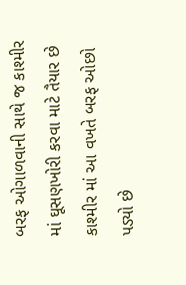બરફ ઓગાળવાની સાથે જ કાશ્મીર માં ઘૂસણખોરી કરવા માટે તૈયાર છે કાશ્મીર માં આ વખતે બરફ ઓછો પડ્યો છે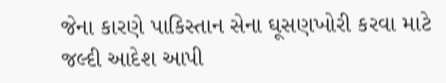જેના કારણે પાકિસ્તાન સેના ઘૂસણખોરી કરવા માટે જલ્દી આદેશ આપી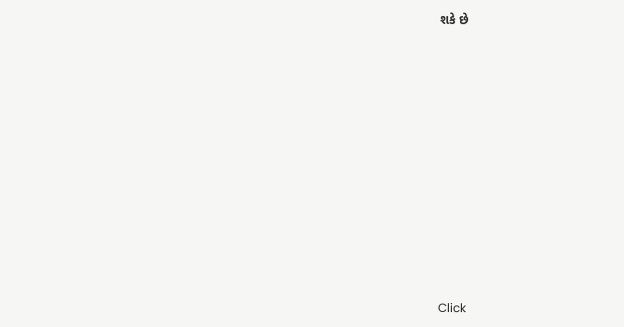શકે છે












Click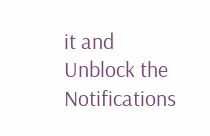it and Unblock the Notifications